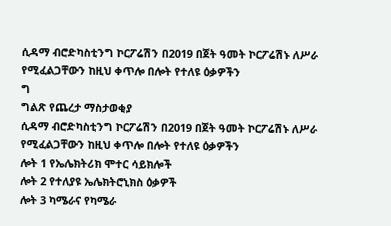ሲዳማ ብሮድካስቲንግ ኮርፖሬሽን በ2019 በጀት ዓመት ኮርፖሬሽኑ ለሥራ የሚፈልጋቸውን ከዚህ ቀጥሎ በሎት የተለዩ ዕቃዎችን
ግ
ግልጽ የጨረታ ማስታወቂያ
ሲዳማ ብሮድካስቲንግ ኮርፖሬሽን በ2019 በጀት ዓመት ኮርፖሬሽኑ ለሥራ የሚፈልጋቸውን ከዚህ ቀጥሎ በሎት የተለዩ ዕቃዎችን
ሎት 1 የኤሌክትሪክ ሞተር ሳይክሎች
ሎት 2 የተለያዩ ኤሌክትሮኒክስ ዕቃዎች
ሎት 3 ካሜራና የካሜራ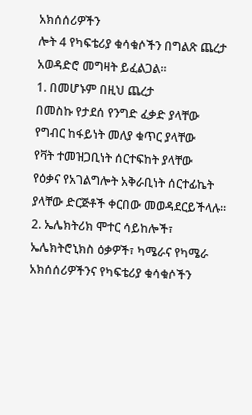አክሰሰሪዎችን
ሎት 4 የካፍቴሪያ ቁሳቁሶችን በግልጽ ጨረታ አወዳድሮ መግዛት ይፈልጋል፡፡
1. በመሆኑም በዚህ ጨረታ
በመስኩ የታደሰ የንግድ ፈቃድ ያላቸው
የግብር ከፋይነት መለያ ቁጥር ያላቸው
የቫት ተመዝጋቢነት ሰርተፍከት ያላቸው
የዕቃና የአገልግሎት አቅራቢነት ሰርተፊኬት ያላቸው ድርጅቶች ቀርበው መወዳደርይችላሉ፡፡
2. ኤሌክትሪክ ሞተር ሳይከሎች፣ ኤሌክትሮኒክስ ዕቃዎች፣ ካሜራና የካሜራ አክሰሰሪዎችንና የካፍቴሪያ ቁሳቁሶችን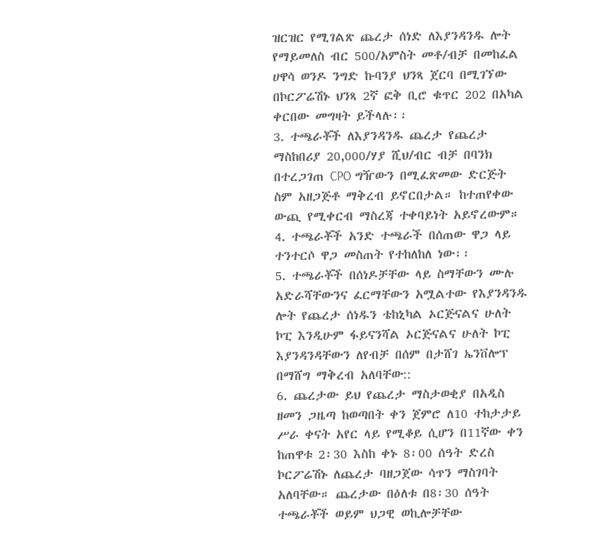ዝርዝር የሚገልጽ ጨረታ ሰነድ ለእያንዳንዱ ሎት የማይመለስ ብር 500/አምስት መቶ/ብቻ በመከፈል ሀዋሳ ወንዶ ንግድ ኩባንያ ህንጻ ጀርባ በሚገኘው በኮርፖሬሽኑ ህንጻ 2ኛ ፎቅ ቢሮ ቁጥር 202 በአካል ቀርበው መግዛት ይችላሉ፡፡
3. ተጫራቾች ለእያንዳንዱ ጨረታ የጨረታ ማስከበሪያ 20,000/ሃያ ሺህ/ብር ብቻ በባንክ በተረጋገጠ CPO ግዥውን በሚፈጽመው ድርጅት ስም አዘጋጅቶ ማቅረብ ይኖርበታል። ከተጠየቀው ውጪ የሚቀርብ ማስረጃ ተቀባይነት አይኖረውም።
4. ተጫራቾች አንድ ተጫራች በሰጠው ዋጋ ላይ ተንተርሶ ዋጋ መስጠት የተከለከለ ነው፡፡
5. ተጫራቾች በሰነዶቻቸው ላይ ስማቸውን ሙሉ አድራሻቸውንና ፈርማቸውን አሟልተው የእያንዳንዱ ሎት የጨረታ ሰነዱን ቴከኒካል ኦርጅናልና ሁለት ኮፒ እንዲሁም ፋይናንሻል ኦርጅናልና ሁለት ኮፒ እያንዳንዳቸውን ለየብቻ በሰም በታሸገ ኤንቨሎፕ በማሸግ ማቅረብ አለባቸው::
6. ጨረታው ይህ የጨረታ ማስታወቂያ በአዲስ ዘመን ጋዜጣ ከወጣበት ቀን ጀምሮ ለ10 ተከታታይ ሥራ ቀናት አየር ላይ የሚቆይ ሲሆን በ11ኛው ቀን ከጠዋቱ 2፡30 እስከ ቀኑ 8፡00 ሰዓት ድረስ ኮርፖሬሽኑ ለጨረታ ባዘጋጀው ሳጥን ማስገባት አለባቸው። ጨረታው በዕለቱ በ8፡30 ሰዓት ተጫራቾች ወይም ህጋዊ ወኪሎቻቸው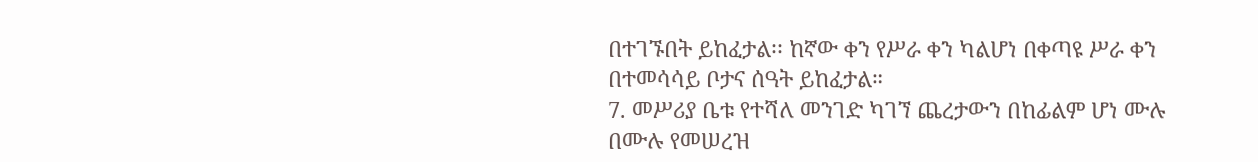በተገኙበት ይከፈታል፡፡ ከኛው ቀን የሥራ ቀን ካልሆነ በቀጣዩ ሥራ ቀን በተመሳሳይ ቦታና ሰዓት ይከፈታል።
7. መሥሪያ ቤቱ የተሻለ መንገድ ካገኘ ጨረታውን በከፊልም ሆነ ሙሉ በሙሉ የመሠረዝ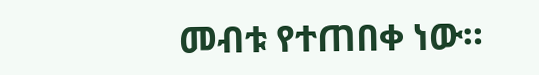መብቱ የተጠበቀ ነው።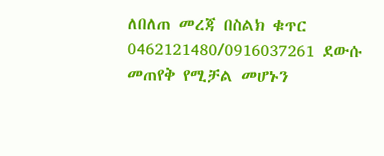ለበለጠ መረጃ በስልክ ቁጥር 0462121480/0916037261 ደውሱ መጠየቅ የሚቻል መሆኑን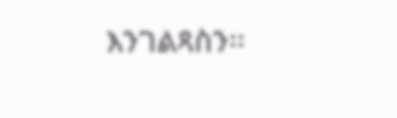እንገልጻስን፡፡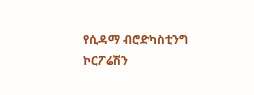የሲዳማ ብሮድካስቲንግ ኮርፖሬሽን